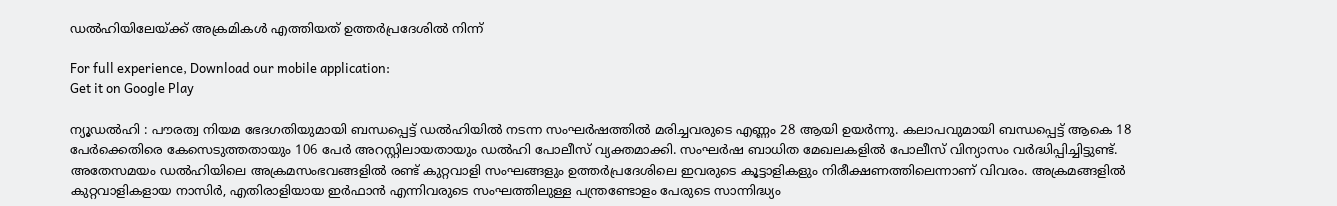ഡല്‍ഹിയിലേയ്ക്ക് അക്രമികള്‍ എത്തിയത് ഉത്തര്‍പ്രദേശില്‍ നിന്ന്‌

For full experience, Download our mobile application:
Get it on Google Play

ന്യൂഡല്‍ഹി : പൗരത്വ നിയമ ഭേദഗതിയുമായി ബന്ധപ്പെട്ട് ഡല്‍ഹിയില്‍ നടന്ന സംഘര്‍ഷത്തില്‍ മരിച്ചവരുടെ എണ്ണം 28 ആയി ഉയര്‍ന്നു. കലാപവുമായി ബന്ധപ്പെട്ട് ആകെ 18 പേര്‍ക്കെതിരെ കേസെടുത്തതായും 106 പേര്‍ അറസ്റ്റിലായതായും ഡല്‍ഹി പോലീസ് വ്യക്തമാക്കി. സംഘര്‍ഷ ബാധിത മേഖലകളില്‍ പോലീസ് വിന്യാസം വര്‍ദ്ധിപ്പിച്ചിട്ടുണ്ട്. അതേസമയം ഡല്‍ഹിയിലെ അക്രമസംഭവങ്ങളില്‍ രണ്ട് കുറ്റവാളി സംഘങ്ങളും ഉത്തര്‍പ്രദേശിലെ ഇവരുടെ കൂട്ടാളികളും നിരീക്ഷണത്തിലെന്നാണ് വിവരം. അക്രമങ്ങളില്‍ കുറ്റവാളികളായ നാസിര്‍, എതിരാളിയായ ഇര്‍ഫാന്‍ എന്നിവരുടെ സംഘ‌ത്തിലുള്ള പന്ത്രണ്ടോളം പേരുടെ സാന്നിദ്ധ്യം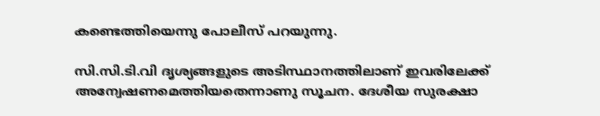കണ്ടെത്തിയെന്നു പോലീസ് പറയുന്നു.

സി‌.സി.ടി.വി ദൃശ്യങ്ങളുടെ അടിസ്ഥാനത്തിലാണ് ഇവരിലേക്ക് അന്വേഷണമെത്തിയതെന്നാണു സൂചന. ദേശീയ സുരക്ഷാ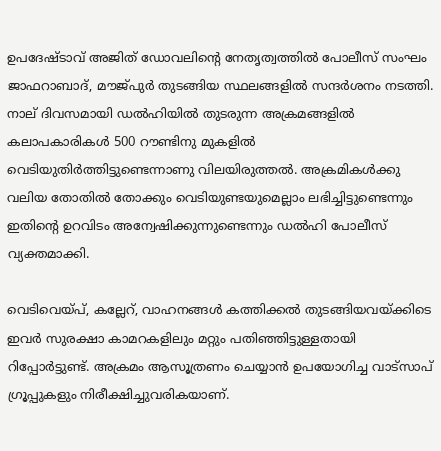ഉപദേഷ്ടാവ് അജിത് ഡോവലിന്റെ നേതൃത്വത്തില്‍ പോലീസ് സംഘം ജാഫറാബാദ്, മൗജ്പുര്‍ തുടങ്ങിയ സ്ഥലങ്ങളില്‍ സന്ദര്‍ശനം നടത്തി. നാല് ദിവസമായി ഡല്‍ഹിയില്‍ തുടരുന്ന അക്രമങ്ങളില്‍ കലാപകാരികള്‍ 500 റൗണ്ടിനു മുക‌ളില്‍ വെടി‌യുതിര്‍ത്തിട്ടുണ്ടെന്നാണു വിലയിരുത്തല്‍. അക്രമികള്‍ക്കു വലിയ തോതില്‍ തോക്കും വെടിയുണ്ടയുമെല്ലാം ലഭിച്ചിട്ടുണ്ടെന്നും ഇതിന്റെ ഉറവിടം അന്വേഷിക്കുന്നുണ്ടെന്നും ഡല്‍ഹി പോലീസ് വ്യക്തമാക്കി.

വെടിവെയ്പ്, കല്ലേറ്, വാഹനങ്ങള്‍ കത്തിക്കല്‍ തുടങ്ങിയവയ്ക്കിടെ ഇവര്‍ സുരക്ഷാ കാമറകളിലും മറ്റും പതിഞ്ഞിട്ടുള്ളതായി റിപ്പോര്‍ട്ടുണ്ട്. അക്രമം ആസൂത്രണം ചെയ്യാന്‍ ഉപയോഗിച്ച വാട്‍സാപ് ഗ്രൂപ്പുകളും നിരീക്ഷിച്ചുവരികയാണ്.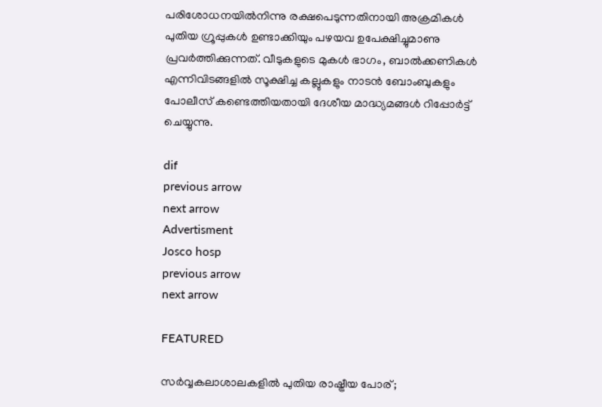പരിശോധനയില്‍നിന്നു രക്ഷപെടുന്നതിനായി അക്രമികള്‍ പുതിയ ഗ്രൂപ്പുകള്‍ ഉണ്ടാക്കിയും പഴയവ ഉപേക്ഷിച്ചുമാണു പ്രവര്‍ത്തിക്കുന്നത്. വീടുകളുടെ മുകള്‍ ഭാഗം, ബാല്‍ക്കണികള്‍ എന്നിവിടങ്ങളില്‍ സൂക്ഷിച്ച കല്ലുകളും നാടന്‍ ബോംബുകളും പോലീസ് കണ്ടെത്തിയതായി ദേശീയ മാദ്ധ്യമങ്ങള്‍ റിപ്പോര്‍ട്ട് ചെയ്യുന്നു.

dif
previous arrow
next arrow
Advertisment
Josco hosp
previous arrow
next arrow

FEATURED

സർവ്വകലാശാലകളിൽ പുതിയ രാഷ്ട്രീയ പോര്;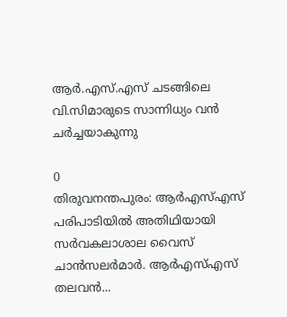ആർ.എസ്.എസ് ചടങ്ങിലെ വി.സിമാരുടെ സാന്നിധ്യം വൻ ചർച്ചയാകുന്നു

0
തിരുവനന്തപുരം: ആർഎസ്എസ് പരിപാടിയിൽ അതിഥിയായി സർവകലാശാല വൈസ് ചാൻസലർമാർ. ആർഎസ്എസ് തലവൻ...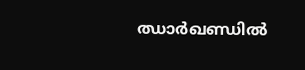ഝാർഖണ്ഡിൽ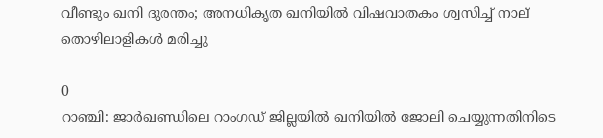വീണ്ടും ഖനി ദുരന്തം; അനധികൃത ഖനിയിൽ വിഷവാതകം ശ്വസിച്ച് നാല് തൊഴിലാളികൾ മരിച്ചു

0
റാഞ്ചി: ജാര്‍ഖണ്ഡിലെ റാംഗഡ് ജില്ലയിൽ ഖനിയില്‍ ജോലി ചെയ്യുന്നതിനിടെ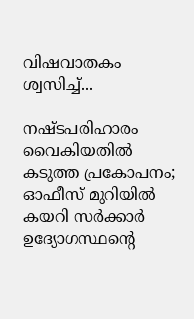വിഷവാതകം ശ്വസിച്ച്...

നഷ്ടപരിഹാരം വൈകിയതിൽ കടുത്ത പ്രകോപനം; ഓഫീസ് മുറിയിൽ കയറി സർക്കാർ ഉദ്യോഗസ്ഥന്റെ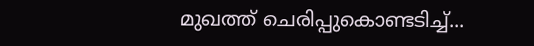മുഖത്ത് ചെരിപ്പുകൊണ്ടടിച്ച്...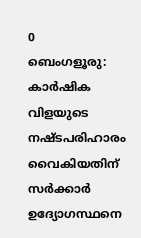0
ബെംഗളൂരു: കാർഷിക വിളയുടെ നഷ്ടപരിഹാരം വൈകിയതിന് സര്‍ക്കാര്‍ ഉദ്യോഗസ്ഥനെ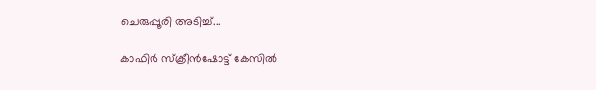ചെരുപ്പൂരി അടിച്ച്...

കാഫിർ സ്ക്രീൻഷോട്ട് കേസിൽ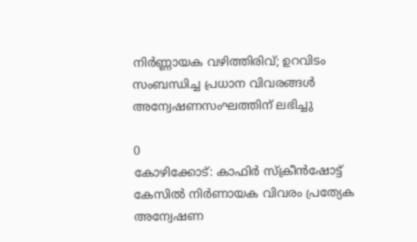നിർണ്ണായക വഴിത്തിരിവ്; ഉറവിടം സംബന്ധിച്ച പ്രധാന വിവരങ്ങൾ അന്വേഷണസംഘത്തിന് ലഭിച്ചു

0
കോഴിക്കോട്: കാഫിര്‍ സ്‌ക്രീന്‍ഷോട്ട് കേസില്‍ നിര്‍ണായക വിവരം പ്രത്യേക അന്വേഷണ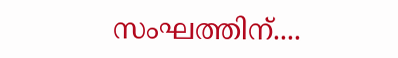സംഘത്തിന്....